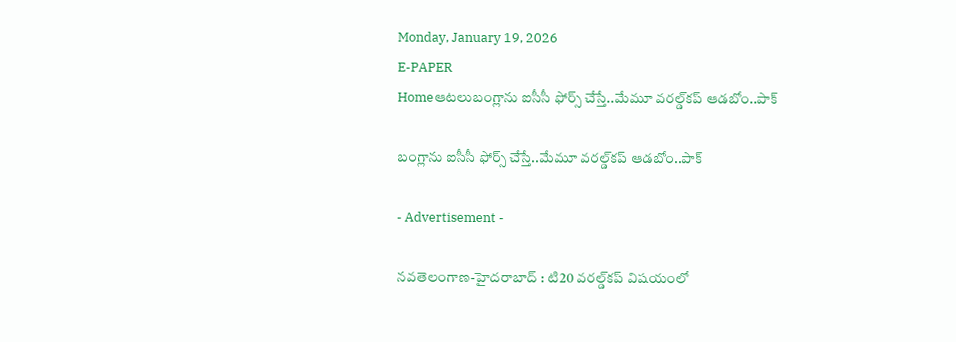Monday, January 19, 2026
E-PAPER
Homeఆటలుబంగ్లాను ఐసీసీ ఫోర్స్ చేస్తే..మేమూ వ‌ర‌ల్డ్‌క‌ప్ ఆడబోం..పాక్

బంగ్లాను ఐసీసీ ఫోర్స్ చేస్తే..మేమూ వ‌ర‌ల్డ్‌క‌ప్ ఆడబోం..పాక్

- Advertisement -

న‌వ‌తెలంగాణ‌-హైద‌రాబాద్ : టి20 వ‌ర‌ల్డ్‌క‌ప్ విషయంలో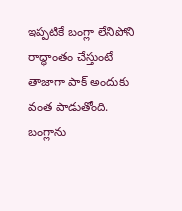ఇప్పటికే బంగ్లా లేనిపోని రాద్ధాంతం చేస్తుంటే తాజాగా పాక్ అందుకు వంత పాడుతోంది. బంగ్లాను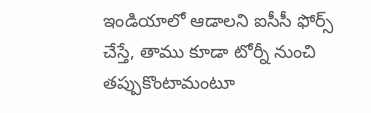ఇండియాలో ఆడాలని ఐసీసీ ఫోర్స్ చేస్తే, తాము కూడా టోర్నీ నుంచి తప్పుకొంటామంటూ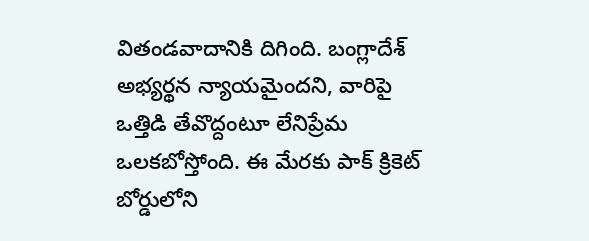వితండవాదానికి దిగింది. బంగ్లాదేశ్ అభ్యర్థన న్యాయమైందని, వారిపై ఒత్తిడి తేవొద్దంటూ లేనిప్రేమ ఒలకబోస్తోంది. ఈ మేరకు పాక్ క్రికెట్ బోర్డులోని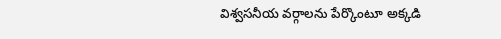విశ్వసనీయ వర్గాలను పేర్కొంటూ అక్కడి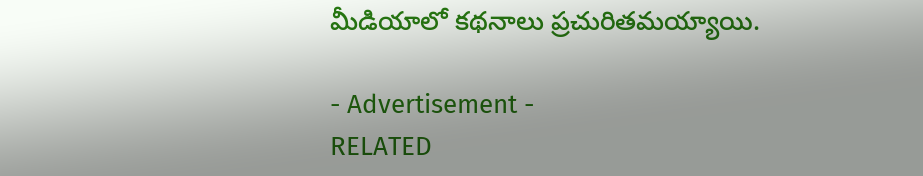మీడియాలో కథనాలు ప్రచురితమయ్యాయి.

- Advertisement -
RELATED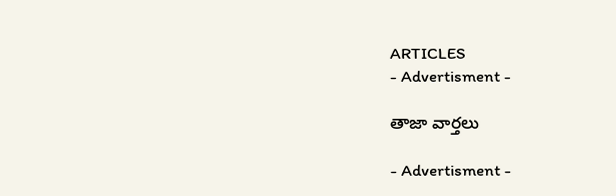ARTICLES
- Advertisment -

తాజా వార్తలు

- Advertisment -